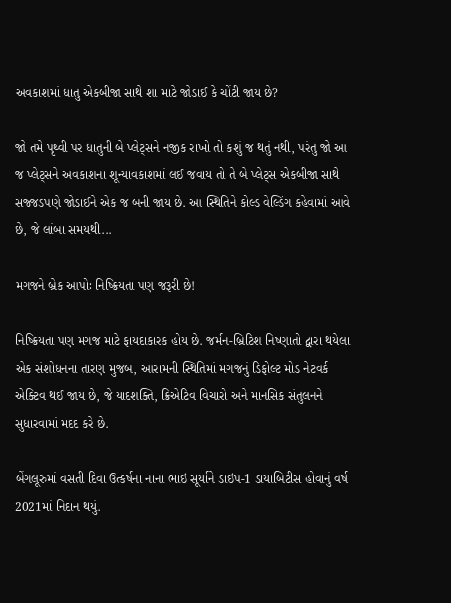અવકાશમાં ધાતુ એકબીજા સાથે શા માટે જોડાઈ કે ચોંટી જાય છે?

જો તમે પૃથ્વી પર ધાતુની બે પ્લેટ્સને નજીક રાખો તો કશું જ થતું નથી, પરંતુ જો આ જ પ્લેટ્સને અવકાશના શૂન્યાવકાશમાં લઈ જવાય તો તે બે પ્લેટ્સ એકબીજા સાથે સજ્જડપણે જોડાઈને એક જ બની જાય છે. આ સ્થિતિને કોલ્ડ વેલ્ડિંગ કહેવામાં આવે છે, જે લાંબા સમયથી...

મગજને બ્રેક આપોઃ નિષ્ક્રિયતા પણ જરૂરી છે!

નિષ્ક્રિયતા પણ મગજ માટે ફાયદાકારક હોય છે. જર્મન-બ્રિટિશ નિષ્ણાતો દ્વારા થયેલા એક સંશોધનના તારણ મુજબ, આરામની સ્થિતિમાં મગજનું ડિફોલ્ટ મોડ નેટવર્ક એક્ટિવ થઈ જાય છે, જે યાદશક્તિ, ક્રિએટિવ વિચારો અને માનસિક સંતુલનને સુધારવામાં મદદ કરે છે.

બેંગલૂરુમાં વસતી દિવા ઉત્કર્ષના નાના ભાઇ સૂર્યાને ડાઇપ-1 ડાયાબિટીસ હોવાનું વર્ષ 2021માં નિદાન થયું.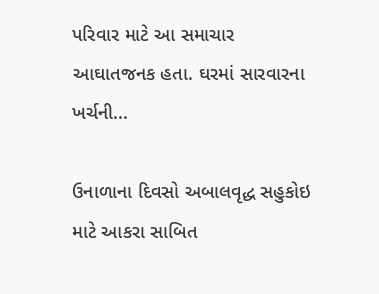પરિવાર માટે આ સમાચાર આઘાતજનક હતા. ઘરમાં સારવારના ખર્ચની...

ઉનાળાના દિવસો અબાલવૃદ્ધ સહુકોઇ માટે આકરા સાબિત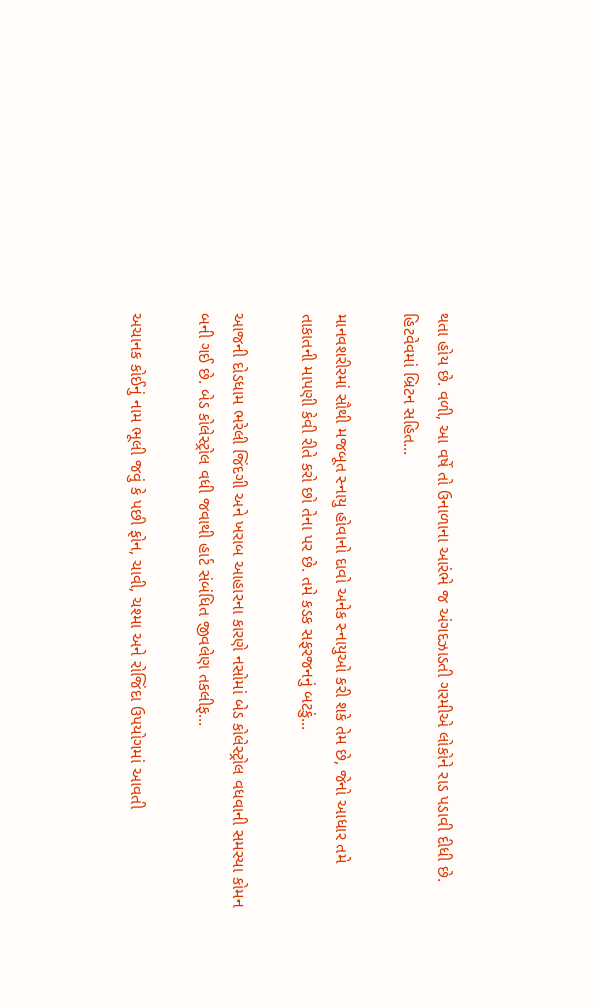થતા હોય છે. વળી, આ વર્ષે તો ઉનાળાના આરંભે જ અંગદઝાડતી ગરમીએ લોકોને રાડ પડાવી દીધી છે. હિટવેવમાં બ્રિટન સહિત...

માનવશરીરમાં સૌથી મજબૂત સ્નાયુ હોવાનો દાવો અનેક સ્નાયુઓ કરી શકે તેમ છે, જેનો આધાર તમે તાકાતની માપણી કેવી રીતે કરો છો તેના પર છે. તમે કડક સફરજનનું બટકું...

આજની દોડધામ ભરેલી જિંદગી અને ખરાબ આહારના કારણે નસોમાં બેડ કોલેસ્ટ્રોલ વધવાની સમસ્યા કોમન બની ગઈ છે. બેડ કોલેસ્ટ્રોલ વધી જવાથી હાર્ટ સંબંધિત જીવલેણ તકલીફ...

અચાનક કોઈનું નામ ભૂલી જવું કે પછી ફોન, ચાવી, ચશ્મા અને રોજિંદા ઉપયોગમાં આવતી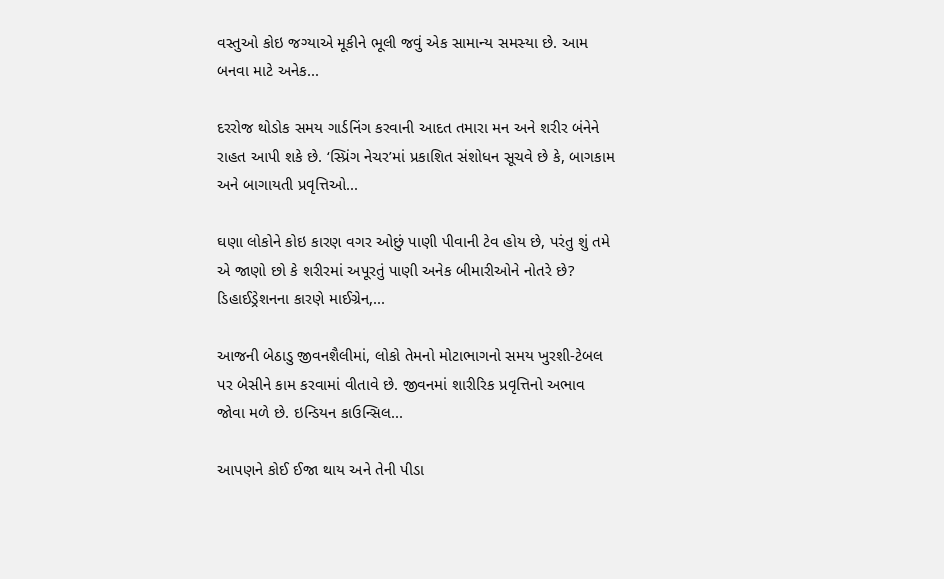વસ્તુઓ કોઇ જગ્યાએ મૂકીને ભૂલી જવું એક સામાન્ય સમસ્યા છે. આમ બનવા માટે અનેક...

દરરોજ થોડોક સમય ગાર્ડનિંગ કરવાની આદત તમારા મન અને શરીર બંનેને રાહત આપી શકે છે. ‘સ્પ્રિંગ નેચર’માં પ્રકાશિત સંશોધન સૂચવે છે કે, બાગકામ અને બાગાયતી પ્રવૃત્તિઓ...

ઘણા લોકોને કોઇ કારણ વગર ઓછું પાણી પીવાની ટેવ હોય છે, પરંતુ શું તમે એ જાણો છો કે શરીરમાં અપૂરતું પાણી અનેક બીમારીઓને નોતરે છે? ડિહાઈડ્રેશનના કારણે માઈગ્રેન,...

આજની બેઠાડુ જીવનશૈલીમાં, લોકો તેમનો મોટાભાગનો સમય ખુરશી-ટેબલ પર બેસીને કામ કરવામાં વીતાવે છે. જીવનમાં શારીરિક પ્રવૃત્તિનો અભાવ જોવા મળે છે. ઇન્ડિયન કાઉન્સિલ...

આપણને કોઈ ઈજા થાય અને તેની પીડા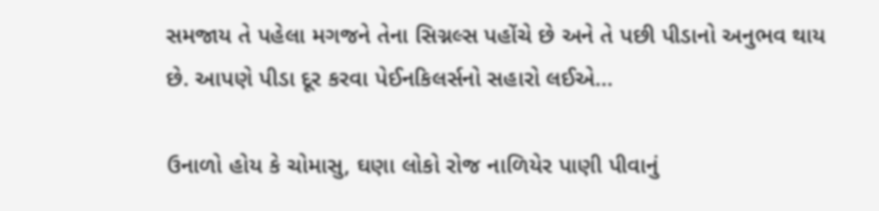સમજાય તે પહેલા મગજને તેના સિગ્નલ્સ પહોંચે છે અને તે પછી પીડાનો અનુભવ થાય છે. આપણે પીડા દૂર કરવા પેઈનકિલર્સનો સહારો લઈએ...

ઉનાળો હોય કે ચોમાસુ, ઘણા લોકો રોજ નાળિયેર પાણી પીવાનું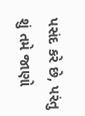પસંદ કરે છે, પરંતુ શું તમે જાણો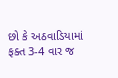છો કે અઠવાડિયામાં ફક્ત 3-4 વાર જ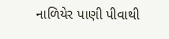નાળિયેર પાણી પીવાથી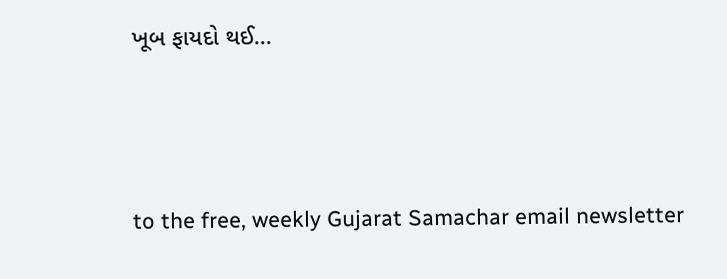ખૂબ ફાયદો થઈ...



to the free, weekly Gujarat Samachar email newsletter